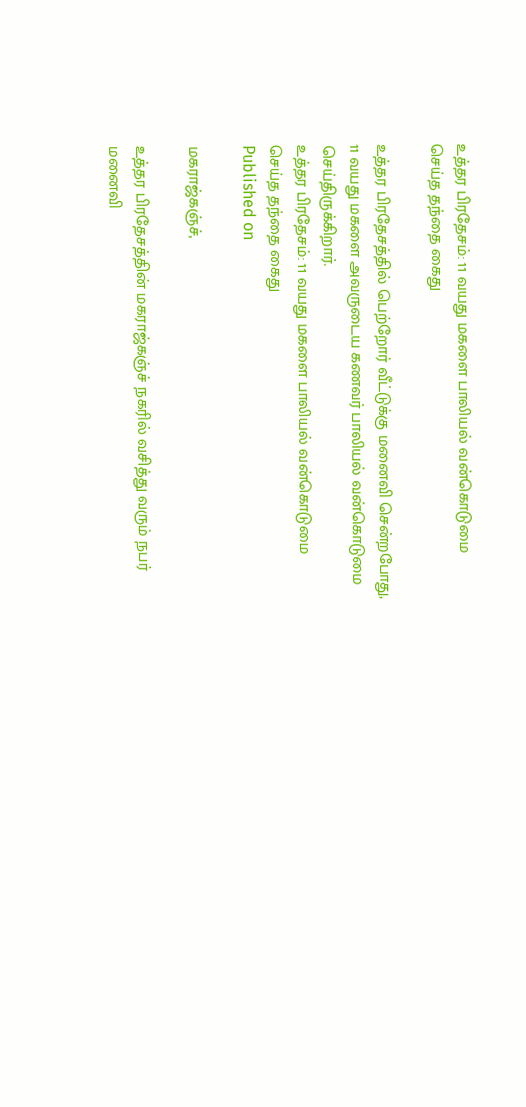உத்தர பிரதேசம்: 11 வயது மகளை பாலியல் வன்கொடுமை செய்த தந்தை கைது

உத்தர பிரதேசத்தில் பெற்றோர் வீட்டுக்கு மனைவி சென்றபோது, 11 வயது மகளை அவருடைய கணவர் பாலியல் வன்கொடுமை செய்திருக்கிறார்.
உத்தர பிரதேசம்: 11 வயது மகளை பாலியல் வன்கொடுமை செய்த தந்தை கைது
Published on

மகராஜ்கஞ்ச்,

உத்தர பிரதேசத்தின் மகராஜ்கஞ்ச் நகரில் வசித்து வரும் நபர் மனைவி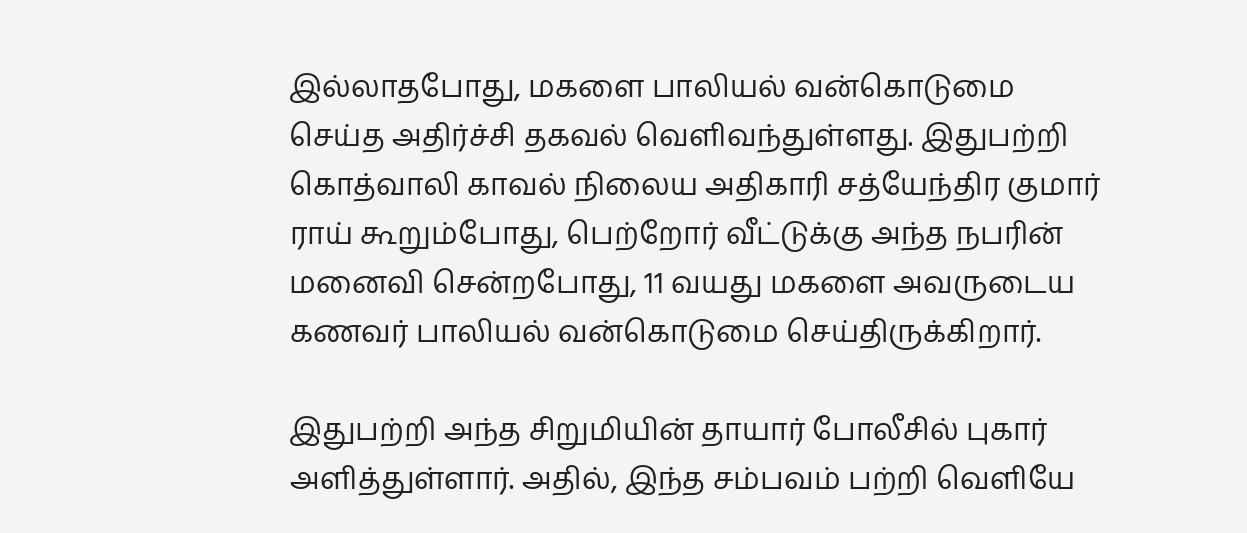இல்லாதபோது, மகளை பாலியல் வன்கொடுமை செய்த அதிர்ச்சி தகவல் வெளிவந்துள்ளது. இதுபற்றி கொத்வாலி காவல் நிலைய அதிகாரி சத்யேந்திர குமார் ராய் கூறும்போது, பெற்றோர் வீட்டுக்கு அந்த நபரின் மனைவி சென்றபோது, 11 வயது மகளை அவருடைய கணவர் பாலியல் வன்கொடுமை செய்திருக்கிறார்.

இதுபற்றி அந்த சிறுமியின் தாயார் போலீசில் புகார் அளித்துள்ளார். அதில், இந்த சம்பவம் பற்றி வெளியே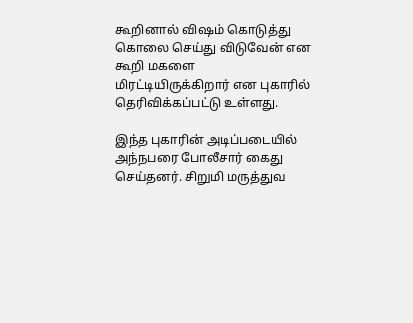கூறினால் விஷம் கொடுத்து கொலை செய்து விடுவேன் என கூறி மகளை மிரட்டியிருக்கிறார் என புகாரில் தெரிவிக்கப்பட்டு உள்ளது.

இந்த புகாரின் அடிப்படையில் அந்நபரை போலீசார் கைது செய்தனர். சிறுமி மருத்துவ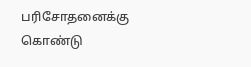பரிசோதனைக்கு கொண்டு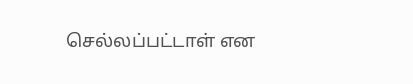செல்லப்பட்டாள் என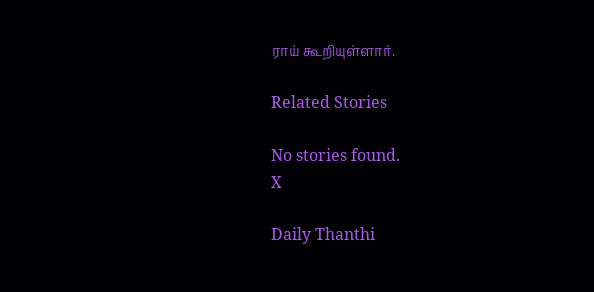ராய் கூறியுள்ளார்.

Related Stories

No stories found.
X

Daily Thanthi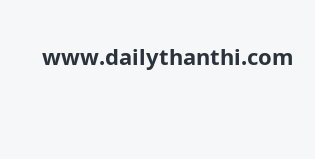www.dailythanthi.com